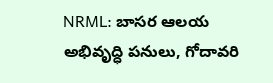NRML: బాసర ఆలయ అభివృద్ధి పనులు, గోదావరి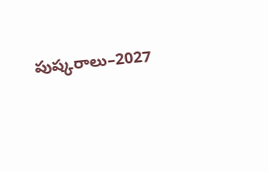పుష్కరాలు–2027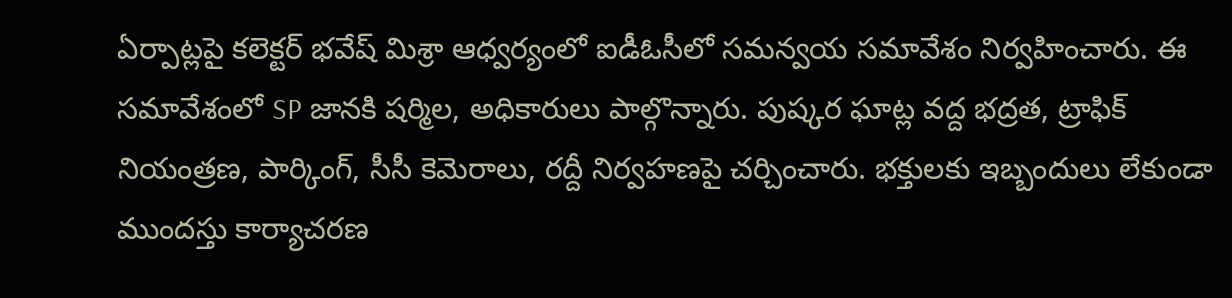ఏర్పాట్లపై కలెక్టర్ భవేష్ మిశ్రా ఆధ్వర్యంలో ఐడీఓసీలో సమన్వయ సమావేశం నిర్వహించారు. ఈ సమావేశంలో SP జానకి షర్మిల, అధికారులు పాల్గొన్నారు. పుష్కర ఘాట్ల వద్ద భద్రత, ట్రాఫిక్ నియంత్రణ, పార్కింగ్, సీసీ కెమెరాలు, రద్దీ నిర్వహణపై చర్చించారు. భక్తులకు ఇబ్బందులు లేకుండా ముందస్తు కార్యాచరణ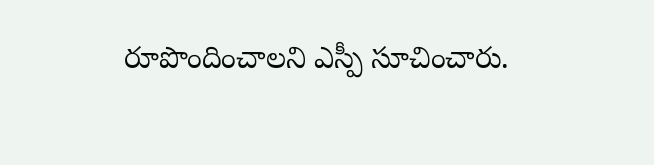రూపొందించాలని ఎస్పీ సూచించారు.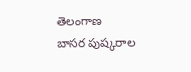తెలంగాణ
బాసర పుష్కరాల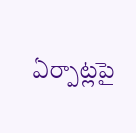ఏర్పాట్లపై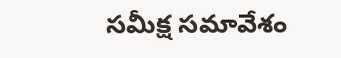సమీక్ష సమావేశం